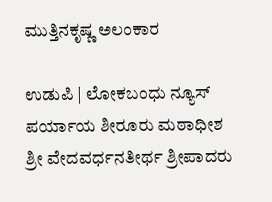ಮುತ್ತಿನಕೃಷ್ಣ ಅಲಂಕಾರ

ಉಡುಪಿ | ಲೋಕಬಂಧು ನ್ಯೂಸ್
ಪರ್ಯಾಯ ಶೀರೂರು ಮಠಾಧೀಶ ಶ್ರೀ ವೇದವರ್ಧನತೀರ್ಥ ಶ್ರೀಪಾದರು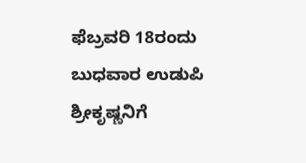ಫೆಬ್ರವರಿ 18ರಂದು ಬುಧವಾರ ಉಡುಪಿ ಶ್ರೀಕೃಷ್ಣನಿಗೆ‌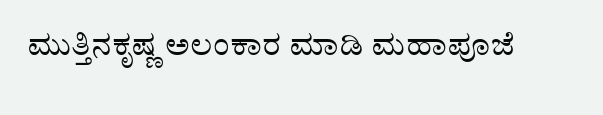ಮುತ್ತಿನಕೃಷ್ಣ ಅಲಂಕಾರ ಮಾಡಿ ಮಹಾಪೂಜೆ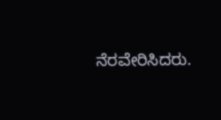ನೆರವೇರಿಸಿದರು.